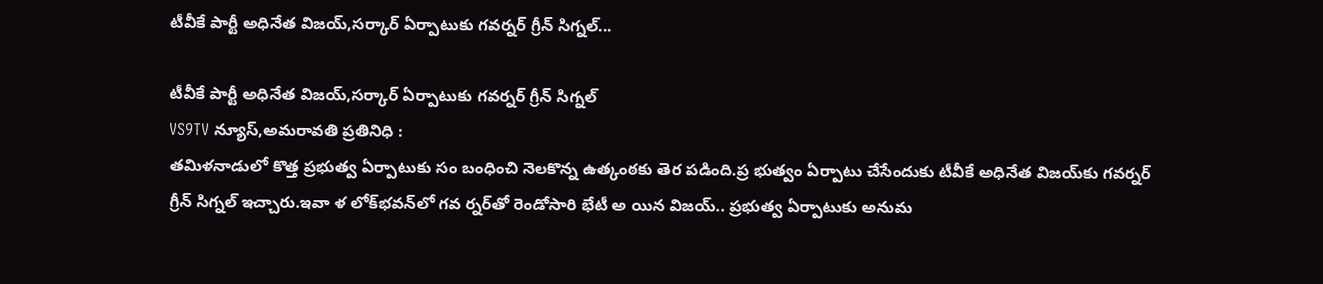టీవీకే పార్టీ అధినేత విజయ్,సర్కార్ ఏర్పాటుకు గవర్నర్ గ్రీన్ సిగ్నల్...

టీవీకే పార్టీ అధినేత విజయ్,సర్కార్ ఏర్పాటుకు గవర్నర్ గ్రీన్ సిగ్నల్
VS9TV న్యూస్,అమరావతి ప్రతినిధి :
తమిళనాడులో కొత్త ప్రభుత్వ ఏర్పాటుకు సం బంధించి నెలకొన్న ఉత్కంఠకు తెర పడింది.ప్ర భుత్వం ఏర్పాటు చేసేందుకు టీవీకే అధినేత విజయ్‌కు గవర్నర్ గ్రీన్ సిగ్నల్ ఇచ్చారు.ఇవా ళ లోక్‌భవన్‌లో గవ ర్నర్‌తో రెండోసారి భేటీ అ యిన విజయ్.. ప్రభుత్వ ఏర్పాటుకు అనుమ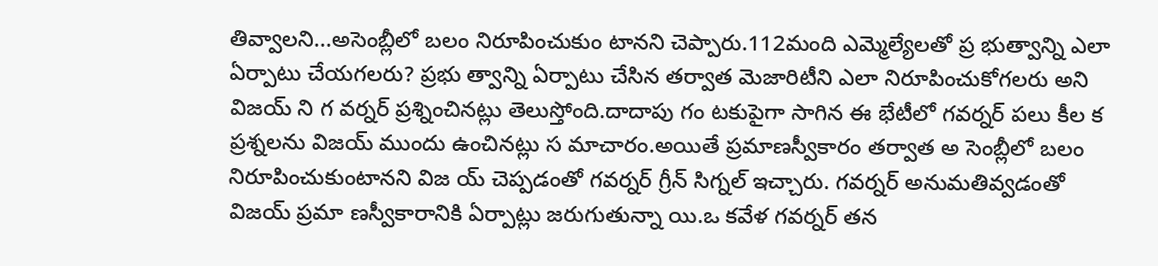తివ్వాలని...అసెంబ్లీలో బలం నిరూపించుకుం టానని చెప్పారు.112మంది ఎమ్మెల్యేలతో ప్ర భుత్వాన్ని ఎలా ఏర్పాటు చేయగలరు? ప్రభు త్వాన్ని ఏర్పాటు చేసిన తర్వాత మెజారిటీని ఎలా నిరూపించుకోగలరు అని విజయ్ ని గ వర్నర్ ప్రశ్నించినట్లు తెలుస్తోంది.దాదాపు గం టకుపైగా సాగిన ఈ భేటీలో గవర్నర్ పలు కీల క ప్రశ్నలను విజయ్ ముందు ఉంచినట్లు స మాచారం.అయితే ప్రమాణస్వీకారం తర్వాత అ సెంబ్లీలో బలం నిరూపించుకుంటానని విజ య్ చెప్పడంతో గవర్నర్ గ్రీన్ సిగ్నల్ ఇచ్చారు. గవర్నర్ అనుమతివ్వడంతో విజయ్ ప్రమా ణస్వీకారానికి ఏర్పాట్లు జరుగుతున్నా యి.ఒ కవేళ గవర్నర్ తన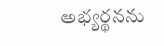అభ్యర్థనను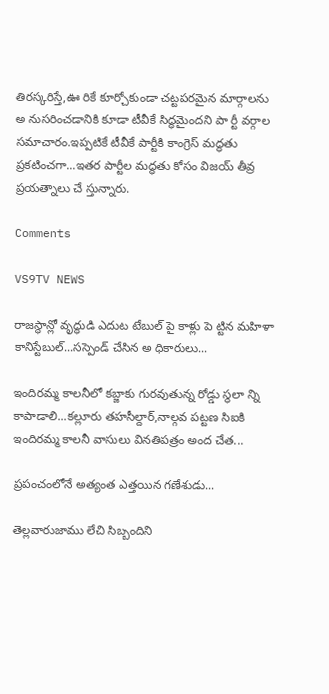తిరస్కరిస్తే,ఊ రికే కూర్చోకుండా చట్టపరమైన మార్గాలను అ నుసరించడానికి కూడా టీవీకే సిద్ధమైందని పా ర్టీ వర్గాల సమాచారం.ఇప్పటికే టీవీకే పార్టీకి కాంగ్రెస్ మద్ధతు ప్రకటించగా...ఇతర పార్టీల మద్ధతు కోసం విజయ్ తీవ్ర ప్రయత్నాలు చే స్తున్నారు.

Comments

VS9TV NEWS

రాజస్థాన్లో వృద్ధుడి ఎదుట టేబుల్ పై కాళ్లు పె ట్టిన మహిళా కానిస్టేబుల్...సస్పెండ్ చేసిన అ ధికారులు...

ఇందిరమ్మ కాలనీలో కబ్జాకు గురవుతున్న రోడ్డు స్థలా న్ని కాపాడాలి...కల్లూరు తహసీల్దార్,నాల్గవ పట్టణ సిఐకి ఇందిరమ్మ కాలనీ వాసులు వినతిపత్రం అంద చేత...

ప్రపంచంలోనే అత్యంత ఎత్తయిన గణేశుడు...

తెల్లవారుజాము లేచి సిబ్బందిని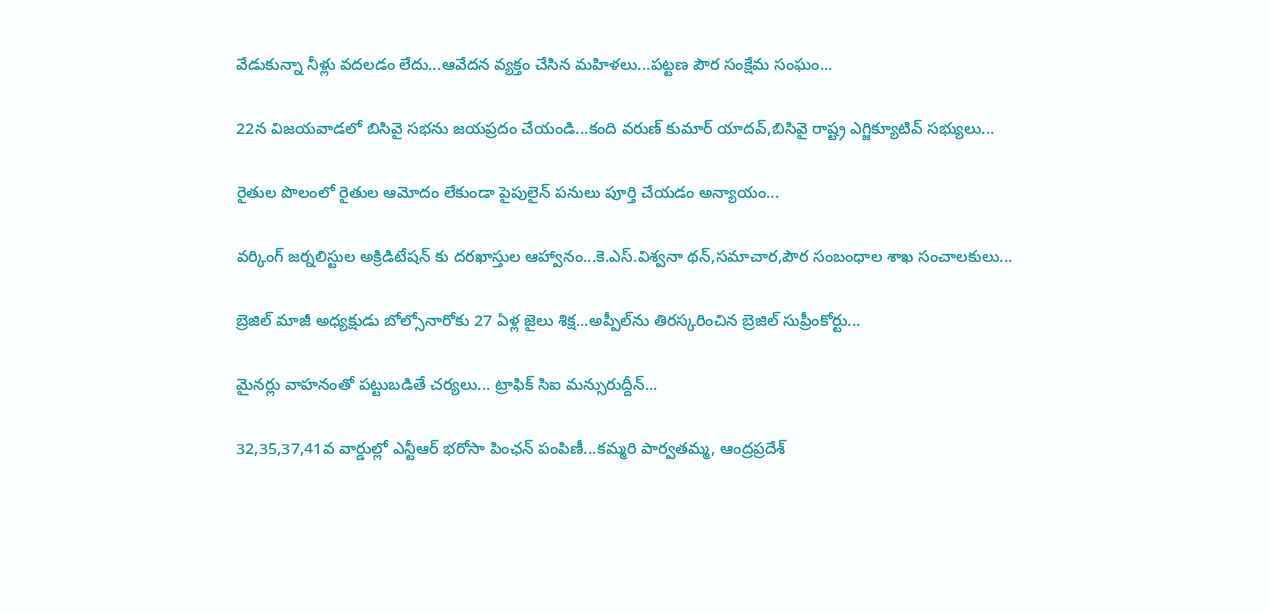వేడుకున్నా నీళ్లు వదలడం లేదు...ఆవేదన వ్యక్తం చేసిన మహిళలు...పట్టణ పౌర సంక్షేమ సంఘం...

22న విజయవాడలో బిసివై సభను జయప్రదం చేయండి...కంది వరుణ్ కుమార్ యాదవ్,బిసివై రాష్ట్ర ఎగ్జిక్యూటివ్ సభ్యులు...

రైతుల పొలంలో రైతుల ఆమోదం లేకుండా పైపులైన్ పనులు పూర్తి చేయడం అన్యాయం...

వర్కింగ్ జర్నలిస్టుల అక్రిడిటేషన్ కు దరఖాస్తుల ఆహ్వానం...కె.ఎస్.విశ్వనా థన్,సమాచార,పౌర సంబంధాల శాఖ సంచాలకులు...

బ్రెజిల్ మాజీ అధ్యక్షుడు బోల్సోనారోకు 27 ఏళ్ల జైలు శిక్ష...అప్పీల్‌ను తిరస్కరించిన బ్రెజిల్ సుప్రీంకోర్టు...

మైనర్లు వాహనంతో పట్టుబడితే చర్యలు... ట్రాఫిక్ సిఐ మన్సురుద్దీన్...

32,35,37,41వ వార్డుల్లో ఎన్టీఆర్ భరోసా పింఛన్ పంపిణీ...కమ్మరి పార్వతమ్మ, ఆంద్రప్రదేశ్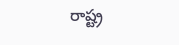రాష్ట్ర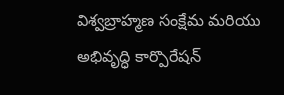విశ్వబ్రాహ్మణ సంక్షేమ మరియు అభివృద్ధి కార్పొరేషన్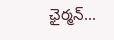ఛైర్మన్...